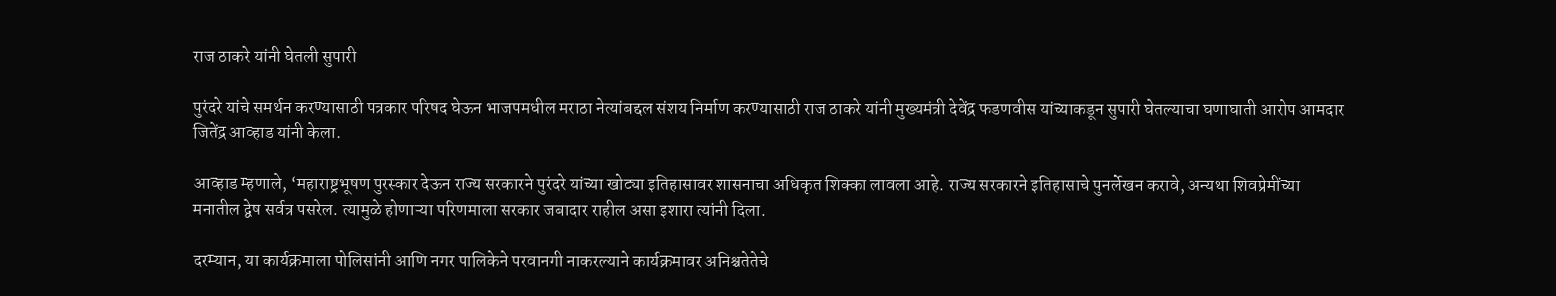राज ठाकरे यांनी घेतली सुपारी

पुरंदरे यांचे समर्थन करण्यासाठी पत्रकार परिषद घेऊन भाजपमधील मराठा नेत्यांबद्दल संशय निर्माण करण्यासाठी राज ठाकरे यांनी मुख्यमंत्री देवेंद्र फडणवीस यांच्याकडून सुपारी घेतल्याचा घणाघाती आरोप आमदार जितेंद्र आव्हाड यांनी केला.

आव्हाड म्हणाले, ‘महाराष्ट्रभूषण पुरस्कार देऊन राज्य सरकारने पुरंदरे यांच्या खोट्या इतिहासावर शासनाचा अधिकृत शिक्का लावला आहे. राज्य सरकारने इतिहासाचे पुनर्लेखन करावे, अन्यथा शिवप्रेमींच्या मनातील द्वेष सर्वत्र पसरेल. त्यामुळे होणाऱ्या परिणमाला सरकार जबादार राहील असा इशारा त्यांनी दिला.

दरम्यान, या कार्यक्रमाला पोलिसांनी आणि नगर पालिकेने परवानगी नाकरल्याने कार्यक्रमावर अनिश्चतेतेचे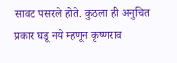सावट पसरले होते. कुठला ही अनुचित प्रकार घडू नये म्हणून कृष्णराव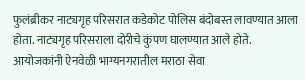फुलंब्रीकर नाट्यगृह परिसरात कडेकोट पोलिस बंदोबस्त लावण्यात आला होता. नाट्यगृह परिसराला दोरीचे कुंपण घालण्यात आले होते. आयोजकांनी ऐनवेळी भाग्यनगरातील मराठा सेवा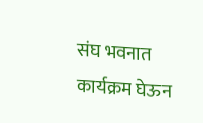संघ भवनात कार्यक्रम घेऊन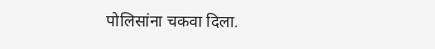पोलिसांना चकवा दिला.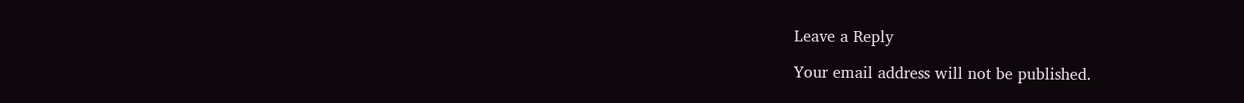Leave a Reply

Your email address will not be published.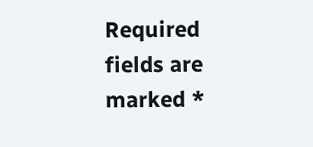Required fields are marked *